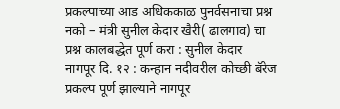प्रकल्पाच्या आड अधिककाळ पुनर्वसनाचा प्रश्न नको – मंत्री सुनील केदार खैरी( ढालगाव) चा प्रश्न कालबद्धेत पूर्ण करा : सुनील केदार
नागपूर दि. १२ : कन्हान नदीवरील कोच्छी बॅरेज प्रकल्प पूर्ण झाल्याने नागपूर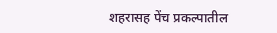शहरासह पेंच प्रकल्पातील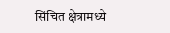सिंचित क्षेत्रामध्ये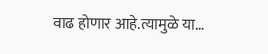वाढ होणार आहे.त्यामुळे या…